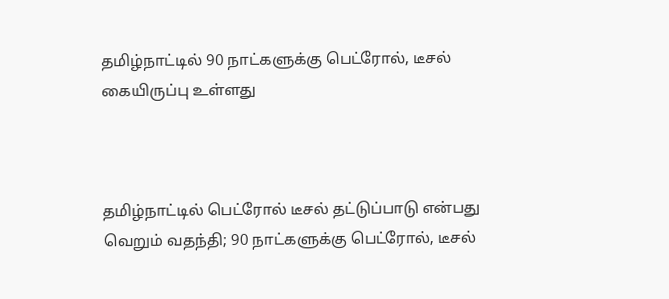தமிழ்நாட்டில் 90 நாட்களுக்கு பெட்ரோல், டீசல் கையிருப்பு உள்ளது



தமிழ்நாட்டில் பெட்ரோல் டீசல் தட்டுப்பாடு என்பது வெறும் வதந்தி; 90 நாட்களுக்கு பெட்ரோல், டீசல்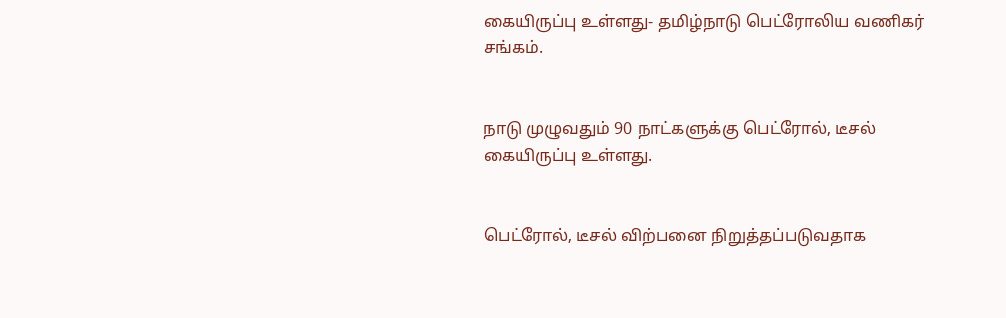கையிருப்பு உள்ளது- தமிழ்நாடு பெட்ரோலிய வணிகர் சங்கம்.


நாடு முழுவதும் 90 நாட்களுக்கு பெட்ரோல், டீசல் கையிருப்பு உள்ளது.


பெட்ரோல், டீசல் விற்பனை நிறுத்தப்படுவதாக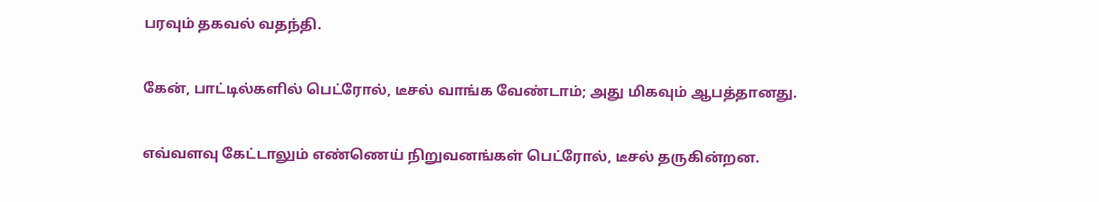பரவும் தகவல் வதந்தி.


கேன், பாட்டில்களில் பெட்ரோல், டீசல் வாங்க வேண்டாம்; அது மிகவும் ஆபத்தானது.


எவ்வளவு கேட்டாலும் எண்ணெய் நிறுவனங்கள் பெட்ரோல், டீசல் தருகின்றன.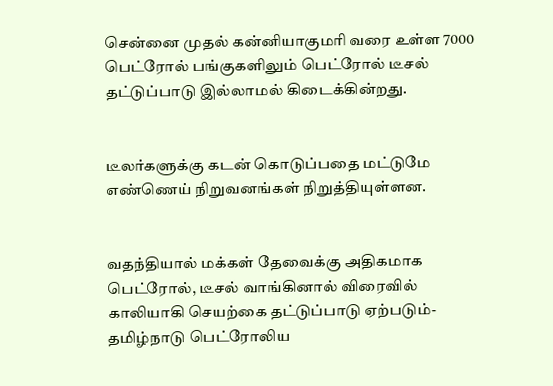சென்னை முதல் கன்னியாகுமரி வரை உள்ள 7000 பெட்ரோல் பங்குகளிலும் பெட்ரோல் டீசல் தட்டுப்பாடு இல்லாமல் கிடைக்கின்றது.


டீலர்களுக்கு கடன் கொடுப்பதை மட்டுமே எண்ணெய் நிறுவனங்கள் நிறுத்தியுள்ளன.


வதந்தியால் மக்கள் தேவைக்கு அதிகமாக பெட்ரோல், டீசல் வாங்கினால் விரைவில் காலியாகி செயற்கை தட்டுப்பாடு ஏற்படும்-தமிழ்நாடு பெட்ரோலிய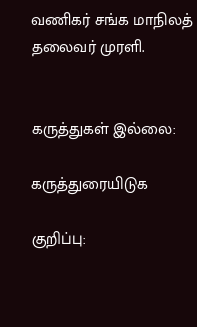வணிகர் சங்க மாநிலத் தலைவர் முரளி.


கருத்துகள் இல்லை:

கருத்துரையிடுக

குறிப்பு: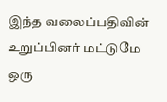இந்த வலைப்பதிவின் உறுப்பினர் மட்டுமே ஒரு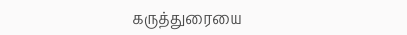கருத்துரையை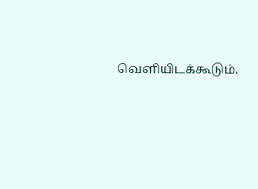வெளியிடக்கூடும்.